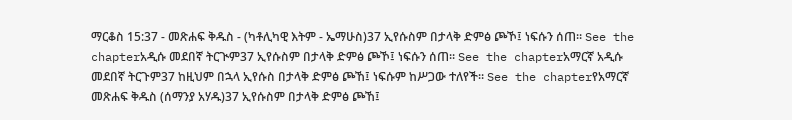ማርቆስ 15:37 - መጽሐፍ ቅዱስ - (ካቶሊካዊ እትም - ኤማሁስ)37 ኢየሱስም በታላቅ ድምፅ ጮኾ፤ ነፍሱን ሰጠ። See the chapterአዲሱ መደበኛ ትርጒም37 ኢየሱስም በታላቅ ድምፅ ጮኾ፤ ነፍሱን ሰጠ። See the chapterአማርኛ አዲሱ መደበኛ ትርጉም37 ከዚህም በኋላ ኢየሱስ በታላቅ ድምፅ ጮኸ፤ ነፍሱም ከሥጋው ተለየች። See the chapterየአማርኛ መጽሐፍ ቅዱስ (ሰማንያ አሃዱ)37 ኢየሱስም በታላቅ ድምፅ ጮኸ፤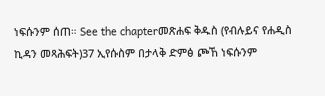ነፍሱንም ሰጠ። See the chapterመጽሐፍ ቅዱስ (የብሉይና የሐዲስ ኪዳን መጻሕፍት)37 ኢየሱስም በታላቅ ድምፅ ጮኸ ነፍሱንም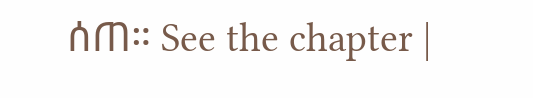ሰጠ። See the chapter |